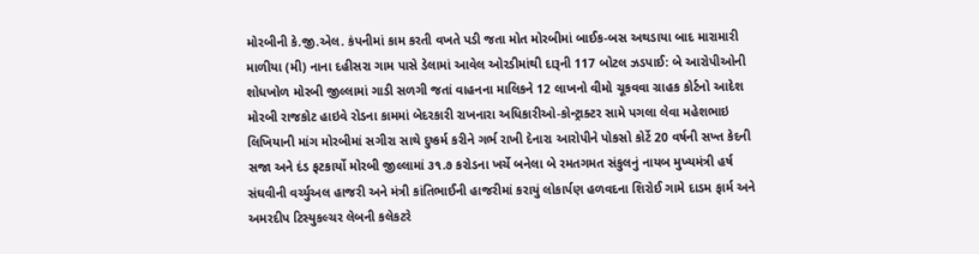મોરબીની કે.જી.એલ. કંપનીમાં કામ કરતી વખતે પડી જતા મોત મોરબીમાં બાઈક-બસ અથડાયા બાદ મારામારી માળીયા (મી) નાના દહીસરા ગામ પાસે ડેલામાં આવેલ ઓરડીમાંથી દારૂની 117 બોટલ ઝડપાઈ: બે આરોપીઓની શોધખોળ મોરબી જીલ્લામાં ગાડી સળગી જતાં વાહનના માલિકને 12 લાખનો વીમો ચૂકવવા ગ્રાહક કોર્ટનો આદેશ મોરબી રાજકોટ હાઇવે રોડના કામમાં બેદરકારી રાખનારા અધિકારીઓ-કોન્ટ્રાક્ટર સામે પગલા લેવા મહેશભાઇ લિખિયાની માંગ મોરબીમાં સગીરા સાથે દુષ્કર્મ કરીને ગર્ભ રાખી દેનારા આરોપીને પોકસો કોર્ટે 20 વર્ષની સખ્ત કેદની સજા અને દંડ ફટકાર્યો મોરબી જીલ્લામાં ૩૧.૭ કરોડના ખર્ચે બનેલા બે રમતગમત સંકુલનું નાયબ મુખ્યમંત્રી હર્ષ સંઘવીની વર્ચ્યુઅલ હાજરી અને મંત્રી કાંતિભાઈની હાજરીમાં કરાયું લોકાર્પણ હળવદના શિરોઈ ગામે દાડમ ફાર્મ અને અમરદીપ ટિસ્યુકલ્ચર લેબની કલેકટરે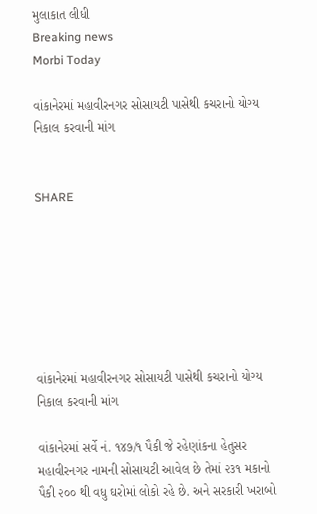મુલાકાત લીધી
Breaking news
Morbi Today

વાંકાનેરમાં મહાવીરનગર સોસાયટી પાસેથી કચરાનો યોગ્ય નિકાલ કરવાની માંગ


SHARE







વાંકાનેરમાં મહાવીરનગર સોસાયટી પાસેથી કચરાનો યોગ્ય નિકાલ કરવાની માંગ

વાંકાનેરમાં સર્વે નં. ૧૪૭/૧ પૈકી જે રહેણાંકના હેતુસર મહાવીરનગર નામની સોસાયટી આવેલ છે તેમાં ૨૩૧ મકાનો પૈકી ૨૦૦ થી વધુ ઘરોમાં લોકો રહે છે. અને સરકારી ખરાબો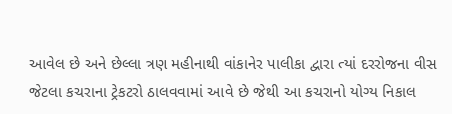આવેલ છે અને છેલ્લા ત્રણ મહીનાથી વાંકાનેર પાલીકા દ્વારા ત્યાં દરરોજના વીસ જેટલા કચરાના ટ્રેકટરો ઠાલવવામાં આવે છે જેથી આ કચરાનો યોગ્ય નિકાલ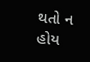થતો ન હોય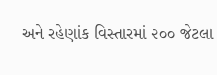અને રહેણાંક વિસ્તારમાં ૨૦૦ જેટલા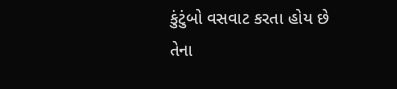કુંટુંબો વસવાટ કરતા હોય છે તેના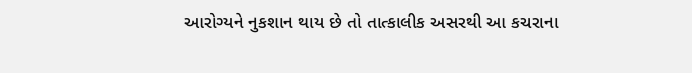આરોગ્યને નુકશાન થાય છે તો તાત્કાલીક અસરથી આ કચરાના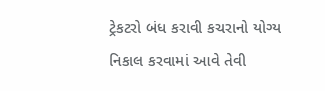ટ્રેકટરો બંધ કરાવી કચરાનો યોગ્ય નિકાલ કરવામાં આવે તેવી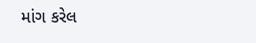માંગ કરેલ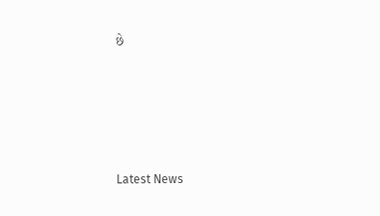છે






Latest News